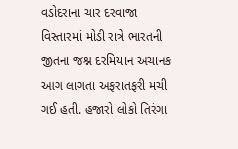વડોદરાના ચાર દરવાજા વિસ્તારમાં મોડી રાત્રે ભારતની જીતના જશ્ન દરમિયાન અચાનક આગ લાગતા અફરાતફરી મચી ગઈ હતી. હજારો લોકો તિરંગા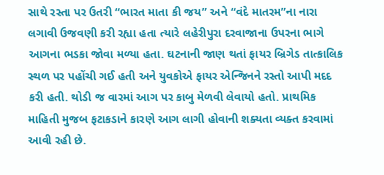સાથે રસ્તા પર ઉતરી “ભારત માતા કી જય” અને “વંદે માતરમ”ના નારા લગાવી ઉજવણી કરી રહ્યા હતા ત્યારે લહેરીપુરા દરવાજાના ઉપરના ભાગે આગના ભડકા જોવા મળ્યા હતા. ઘટનાની જાણ થતાં ફાયર બ્રિગેડ તાત્કાલિક સ્થળ પર પહોંચી ગઈ હતી અને યુવકોએ ફાયર એન્જિનને રસ્તો આપી મદદ કરી હતી. થોડી જ વારમાં આગ પર કાબુ મેળવી લેવાયો હતો. પ્રાથમિક માહિતી મુજબ ફટાકડાને કારણે આગ લાગી હોવાની શક્યતા વ્યક્ત કરવામાં આવી રહી છે.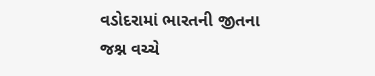વડોદરામાં ભારતની જીતના જશ્ન વચ્ચે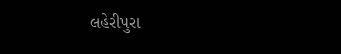લહેરીપુરા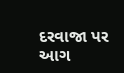દરવાજા પર આગ